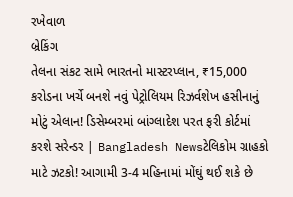રખેવાળ
બ્રેકિંગ
તેલના સંકટ સામે ભારતનો માસ્ટરપ્લાન, ₹15,000 કરોડના ખર્ચે બનશે નવું પેટ્રોલિયમ રિઝર્વશેખ હસીનાનું મોટું એલાન! ડિસેમ્બરમાં બાંગ્લાદેશ પરત ફરી કોર્ટમાં કરશે સરેન્ડર | Bangladesh Newsટેલિકોમ ગ્રાહકો માટે ઝટકો! આગામી 3-4 મહિનામાં મોંઘું થઈ શકે છે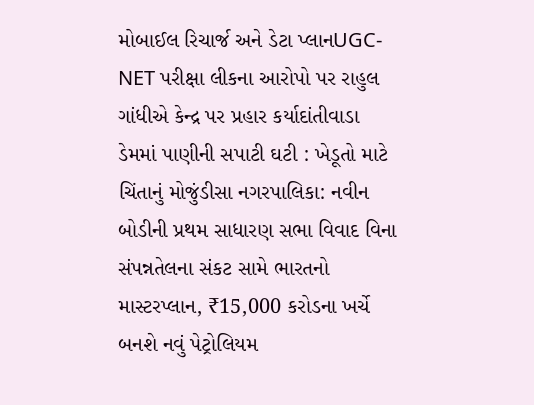મોબાઈલ રિચાર્જ અને ડેટા પ્લાનUGC-NET પરીક્ષા લીકના આરોપો પર રાહુલ ગાંધીએ કેન્દ્ર પર પ્રહાર કર્યાદાંતીવાડા ડેમમાં પાણીની સપાટી ઘટી : ખેડૂતો માટે ચિંતાનું મોજુંડીસા નગરપાલિકા: નવીન બોડીની પ્રથમ સાધારણ સભા વિવાદ વિના સંપન્નતેલના સંકટ સામે ભારતનો માસ્ટરપ્લાન, ₹15,000 કરોડના ખર્ચે બનશે નવું પેટ્રોલિયમ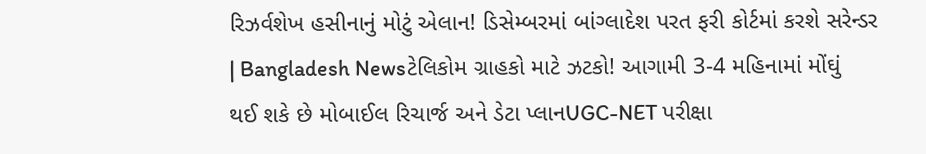રિઝર્વશેખ હસીનાનું મોટું એલાન! ડિસેમ્બરમાં બાંગ્લાદેશ પરત ફરી કોર્ટમાં કરશે સરેન્ડર | Bangladesh Newsટેલિકોમ ગ્રાહકો માટે ઝટકો! આગામી 3-4 મહિનામાં મોંઘું થઈ શકે છે મોબાઈલ રિચાર્જ અને ડેટા પ્લાનUGC-NET પરીક્ષા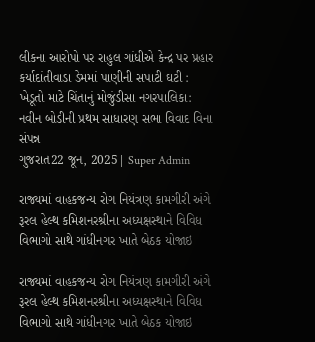લીકના આરોપો પર રાહુલ ગાંધીએ કેન્દ્ર પર પ્રહાર કર્યાદાંતીવાડા ડેમમાં પાણીની સપાટી ઘટી : ખેડૂતો માટે ચિંતાનું મોજુંડીસા નગરપાલિકા: નવીન બોડીની પ્રથમ સાધારણ સભા વિવાદ વિના સંપન્ન
ગુજરાત22 જૂન, 2025| Super Admin

રાજ્યમાં વાહકજન્ય રોગ નિયંત્રણ કામગીરી અંગે રૂરલ હેલ્થ કમિશનરશ્રીના અધ્યક્ષસ્થાને વિવિધ વિભાગો સાથે ગાંધીનગર ખાતે બેઠક યોજાઇ

રાજ્યમાં વાહકજન્ય રોગ નિયંત્રણ કામગીરી અંગે રૂરલ હેલ્થ કમિશનરશ્રીના અધ્યક્ષસ્થાને વિવિધ વિભાગો સાથે ગાંધીનગર ખાતે બેઠક યોજાઇ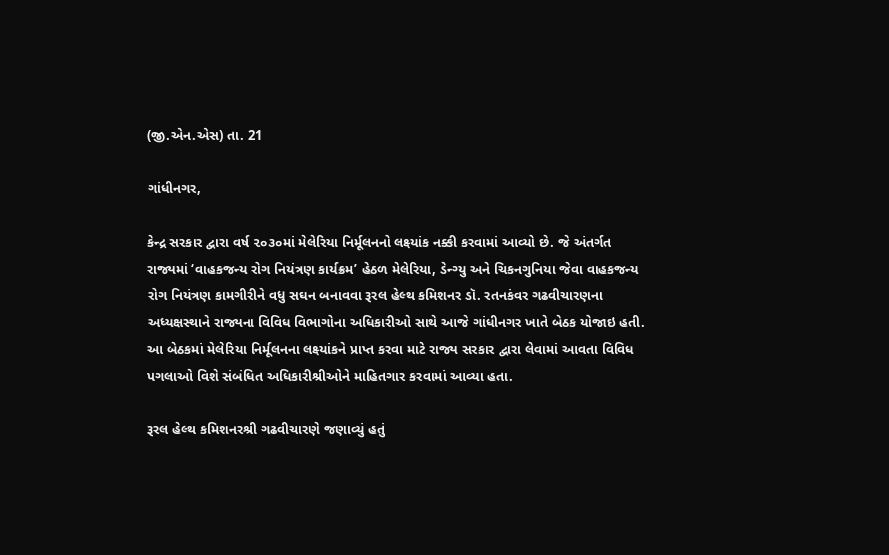(જી.એન.એસ) તા. 21

ગાંધીનગર,

કેન્દ્ર સરકાર દ્વારા વર્ષ ૨૦૩૦માં મેલેરિયા નિર્મૂલનનો લક્ષ્યાંક નક્કી કરવામાં આવ્યો છે. જે અંતર્ગત રાજ્યમાં ‘વાહકજન્ય રોગ નિયંત્રણ કાર્યક્રમ’ હેઠળ મેલેરિયા, ડેન્ગ્યુ અને ચિકનગુનિયા જેવા વાહકજન્ય રોગ નિયંત્રણ કામગીરીને વધુ સઘન બનાવવા રૂરલ હેલ્થ કમિશનર ડૉ. રતનકંવર ગઢવીચારણના અધ્યક્ષસ્થાને રાજ્યના વિવિધ વિભાગોના અધિકારીઓ સાથે આજે ગાંધીનગર ખાતે બેઠક યોજાઇ હતી. આ બેઠકમાં મેલેરિયા નિર્મૂલનના લક્ષ્યાંકને પ્રાપ્ત કરવા માટે રાજ્ય સરકાર દ્વારા લેવામાં આવતા વિવિધ પગલાઓ વિશે સંબંધિત અધિકારીશ્રીઓને માહિતગાર કરવામાં આવ્યા હતા.

રૂરલ હેલ્થ કમિશનરશ્રી ગઢવીચારણે જણાવ્યું હતું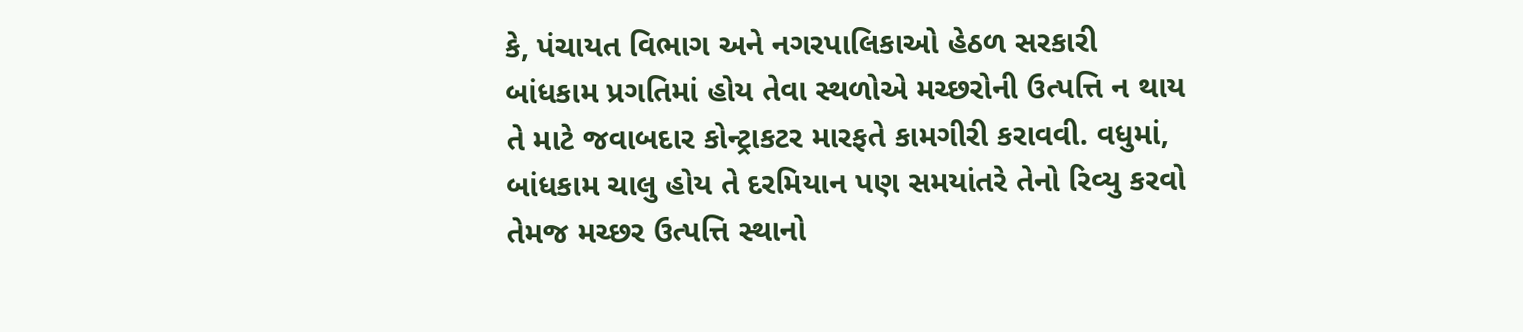કે, પંચાયત વિભાગ અને નગરપાલિકાઓ હેઠળ સરકારી બાંધકામ પ્રગતિમાં હોય તેવા સ્થળોએ મચ્છરોની ઉત્પત્તિ ન થાય તે માટે જવાબદાર કોન્ટ્રાકટર મારફતે કામગીરી કરાવવી. વધુમાં, બાંધકામ ચાલુ હોય તે દરમિયાન પણ સમયાંતરે તેનો રિવ્યુ કરવો તેમજ મચ્છર ઉત્પત્તિ સ્થાનો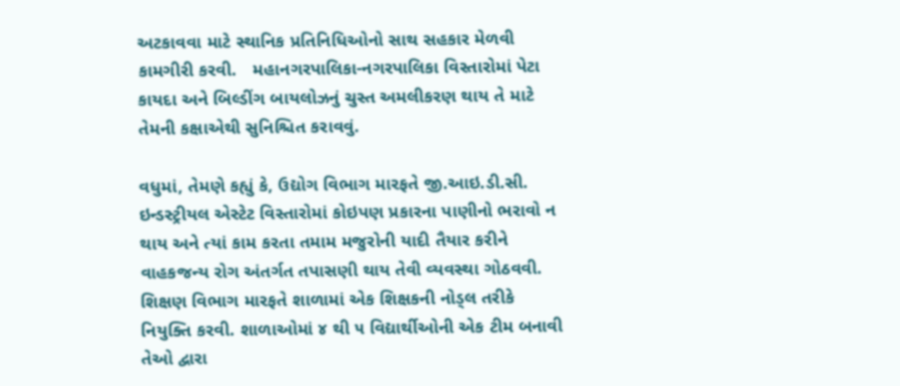અટકાવવા માટે સ્થાનિક પ્રતિનિધિઓનો સાથ સહકાર મેળવી કામગીરી કરવી.   મહાનગરપાલિકા-નગરપાલિકા વિસ્તારોમાં પેટા કાયદા અને બિલ્ડીંગ બાયલોઝનું ચુસ્ત અમલીકરણ થાય તે માટે તેમની કક્ષાએથી સુનિશ્ચિત કરાવવું.

વધુમાં, તેમણે કહ્યું કે, ઉદ્યોગ વિભાગ મારફતે જી.આઇ.ડી.સી. ઇન્‍ડસ્‍ટ્રીયલ એસ્‍ટેટ વિસ્‍તારોમાં કોઇપણ પ્રકારના પાણીનો ભરાવો ન થાય અને ત્યાં કામ કરતા તમામ મજુરોની યાદી તૈયાર કરીને વાહકજન્‍ય રોગ અંતર્ગત તપાસણી થાય તેવી વ્યવસ્થા ગોઠવવી. શિક્ષણ વિભાગ મારફતે શાળામાં એક શિક્ષકની નોડ્લ તરીકે નિયુક્તિ કરવી. શાળાઓમાં ૪ થી ૫ વિદ્યાર્થીઓની એક ટીમ બનાવી તેઓ દ્વારા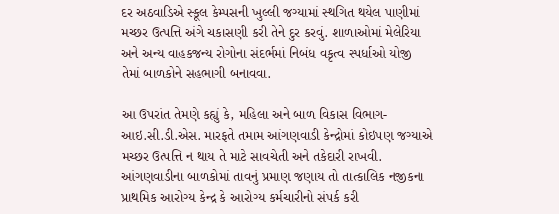દર અઠવાડિએ સ્‍કૂલ કેમ્‍પસની ખુલ્‍લી જગ્‍યામાં સ્‍થગિત થયેલ પાણીમાં મચ્‍છર ઉત્પત્તિ અંગે ચકાસણી કરી તેને દુર કરવું. શાળાઓમાં મેલેરિયા અને અન્‍ય વાહકજન્ય રોગોના સંદર્ભમાં નિબંધ વકૃત્વ સ્‍પર્ધાઓ યોજી તેમાં બાળકોને સહભાગી બનાવવા.

આ ઉપરાંત તેમણે કહ્યું કે, મહિલા અને બાળ વિકાસ વિભાગ- આઇ.સી.ડી.એસ. મારફતે તમામ આંગણવાડી કેન્દ્રોમાં કોઇપણ જગ્યાએ મચ્છર ઉત્પત્તિ ન થાય તે માટે સાવચેતી અને તકેદારી રાખવી. આંગણવાડીના બાળકોમાં તાવનું પ્રમાણ જણાય તો તાત્કાલિક નજીકના પ્રાથમિક આરોગ્ય કેન્દ્ર કે આરોગ્ય કર્મચારીનો સંપર્ક કરી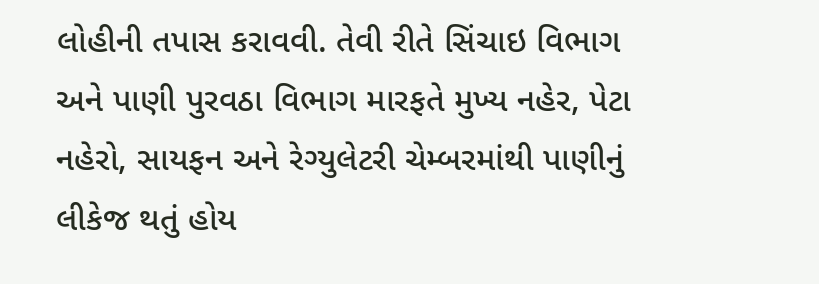લોહીની તપાસ કરાવવી. તેવી રીતે સિંચાઇ વિભાગ અને પાણી પુરવઠા વિભાગ મારફતે મુખ્ય નહેર, પેટા નહેરો, સાયફન અને રેગ્યુલેટરી ચેમ્બરમાંથી પાણીનું લીકેજ થતું હોય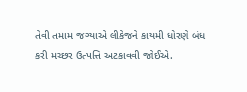તેવી તમામ જગ્યાએ લીકેજને કાયમી ધોરણે બંધ કરી મચ્છર ઉત્પત્તિ અટકાવવી જોઈએ.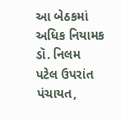આ બેઠકમાં અધિક નિયામક ડૉ. નિલમ પટેલ ઉપરાંત પંચાયત,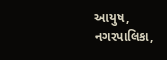આયુષ, નગરપાલિકા,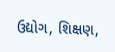ઉદ્યોગ, શિક્ષણ,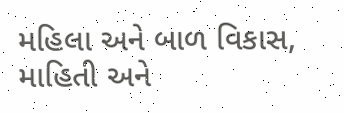મહિલા અને બાળ વિકાસ, માહિતી અને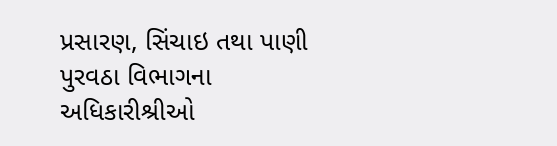પ્રસારણ, સિંચાઇ તથા પાણી પુરવઠા વિભાગના અધિકારીશ્રીઓ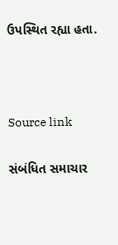ઉપસ્થિત રહ્યા હતા.



Source link

સંબંધિત સમાચાર